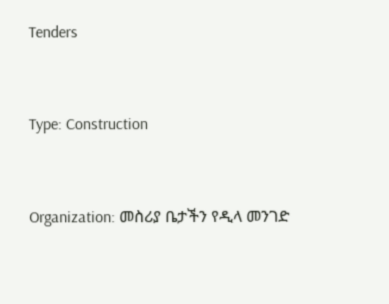Tenders



Type: Construction



Organization: መስሪያ ቤታችን የዲላ መንገድ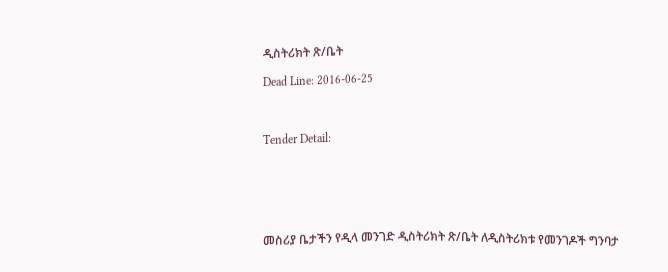ዲስትሪክት ጽ/ቤት

Dead Line: 2016-06-25



Tender Detail:






መስሪያ ቤታችን የዲላ መንገድ ዲስትሪክት ጽ/ቤት ለዲስትሪክቱ የመንገዶች ግንባታ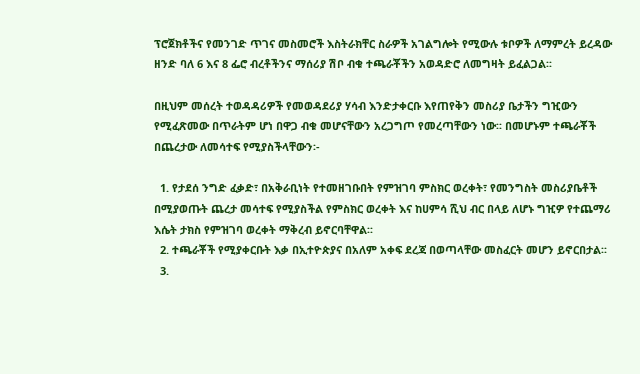ፕሮጀክቶችና የመንገድ ጥገና መስመሮች እስትራክቸር ስራዎች አገልግሎት የሚውሉ ቱቦዎች ለማምረት ይረዳው ዘንድ ባለ 6 እና 8 ፌሮ ብረቶችንና ማሰሪያ ሽቦ ብቁ ተጫራቾችን አወዳድሮ ለመግዛት ይፈልጋል፡፡

በዚህም መሰረት ተወዳዳሪዎች የመወዳደሪያ ሃሳብ እንድታቀርቡ እየጠየቅን መስሪያ ቤታችን ግዢውን የሚፈጽመው በጥራትም ሆነ በዋጋ ብቁ መሆናቸውን አረጋግጦ የመረጣቸውን ነው፡፡ በመሆኑም ተጫራቾች በጨረታው ለመሳተፍ የሚያስችላቸውን፡-

  1. የታደሰ ንግድ ፈቃድ፣ በአቅራቢነት የተመዘገቡበት የምዝገባ ምስክር ወረቀት፣ የመንግስት መስሪያቤቶች በሚያወጡት ጨረታ መሳተፍ የሚያስችል የምስክር ወረቀት እና ከሀምሳ ሺህ ብር በላይ ለሆኑ ግዢዎ የተጨማሪ እሴት ታክስ የምዝገባ ወረቀት ማቅረብ ይኖርባቸዋል፡፡
  2. ተጫራቾች የሚያቀርቡት እቃ በኢተዮጵያና በአለም አቀፍ ደረጃ በወጣላቸው መስፈርት መሆን ይኖርበታል፡፡
  3.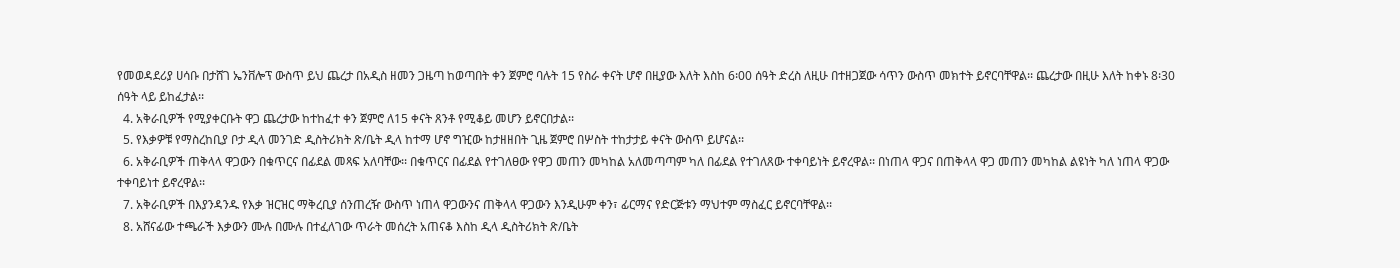የመወዳደሪያ ሀሳቡ በታሸገ ኤንቨሎፕ ውስጥ ይህ ጨረታ በአዲስ ዘመን ጋዜጣ ከወጣበት ቀን ጀምሮ ባሉት 15 የስራ ቀናት ሆኖ በዚያው እለት እስከ 6፡00 ሰዓት ድረስ ለዚሁ በተዘጋጀው ሳጥን ውስጥ መክተት ይኖርባቸዋል፡፡ ጨረታው በዚሁ እለት ከቀኑ 8፡30 ሰዓት ላይ ይከፈታል፡፡
  4. አቅራቢዎች የሚያቀርቡት ዋጋ ጨረታው ከተከፈተ ቀን ጀምሮ ለ15 ቀናት ጸንቶ የሚቆይ መሆን ይኖርበታል፡፡
  5. የእቃዎቹ የማስረከቢያ ቦታ ዲላ መንገድ ዲስትሪክት ጽ/ቤት ዲላ ከተማ ሆኖ ግዢው ከታዘዘበት ጊዜ ጀምሮ በሦስት ተከታታይ ቀናት ውስጥ ይሆናል፡፡
  6. አቅራቢዎች ጠቅላላ ዋጋውን በቁጥርና በፊደል መጻፍ አለባቸው፡፡ በቁጥርና በፊደል የተገለፀው የዋጋ መጠን መካከል አለመጣጣም ካለ በፊደል የተገለጸው ተቀባይነት ይኖረዋል፡፡ በነጠላ ዋጋና በጠቅላላ ዋጋ መጠን መካከል ልዩነት ካለ ነጠላ ዋጋው ተቀባይነተ ይኖረዋል፡፡
  7. አቅራቢዎች በእያንዳንዱ የእቃ ዝርዝር ማቅረቢያ ሰንጠረዥ ውስጥ ነጠላ ዋጋውንና ጠቅላላ ዋጋውን እንዲሁም ቀን፣ ፊርማና የድርጅቱን ማህተም ማስፈር ይኖርባቸዋል፡፡
  8. አሸናፊው ተጫራች እቃውን ሙሉ በሙሉ በተፈለገው ጥራት መሰረት አጠናቆ እስከ ዲላ ዲስትሪክት ጽ/ቤት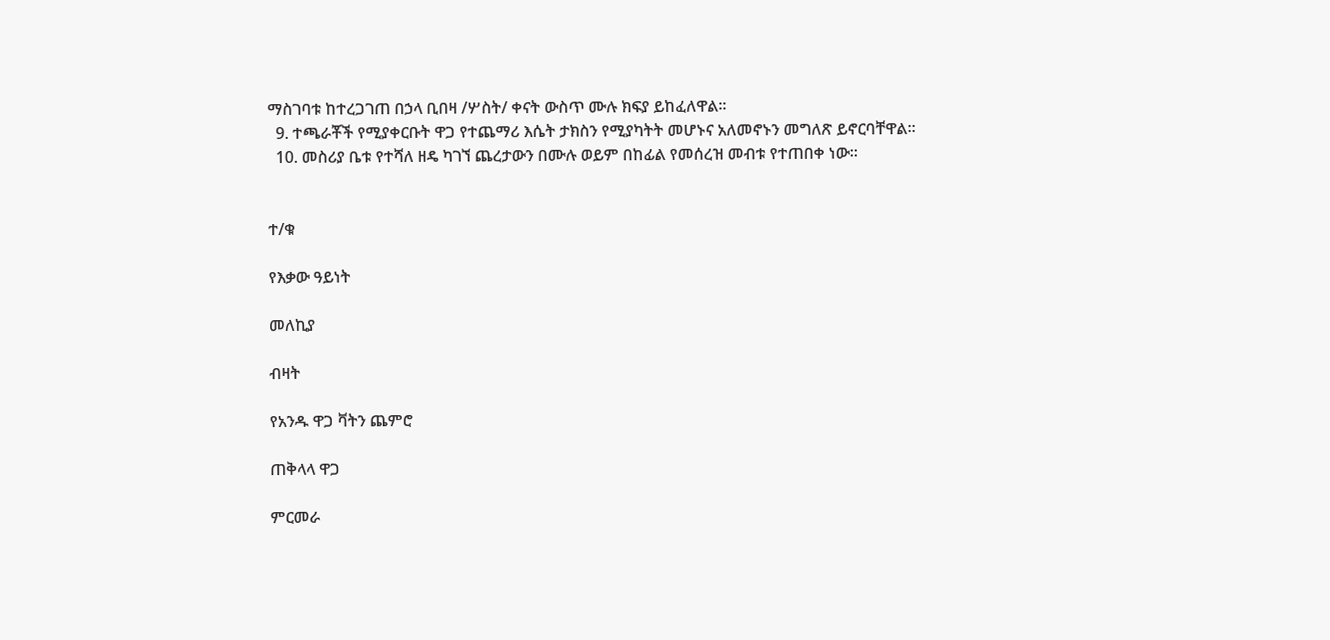ማስገባቱ ከተረጋገጠ በኃላ ቢበዛ /ሦስት/ ቀናት ውስጥ ሙሉ ክፍያ ይከፈለዋል፡፡
  9. ተጫራቾች የሚያቀርቡት ዋጋ የተጨማሪ እሴት ታክስን የሚያካትት መሆኑና አለመኖኑን መግለጽ ይኖርባቸዋል፡፡
  10. መስሪያ ቤቱ የተሻለ ዘዴ ካገኘ ጨረታውን በሙሉ ወይም በከፊል የመሰረዝ መብቱ የተጠበቀ ነው፡፡


ተ/ቁ

የእቃው ዓይነት

መለኪያ

ብዛት

የአንዱ ዋጋ ቫትን ጨምሮ

ጠቅላላ ዋጋ

ምርመራ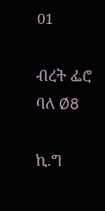01

ብረት ፌሮ ባለ Ø8

ኪ.ግ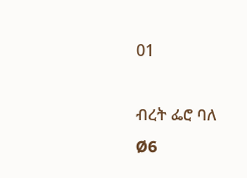01

ብረት ፌሮ ባለ Ø6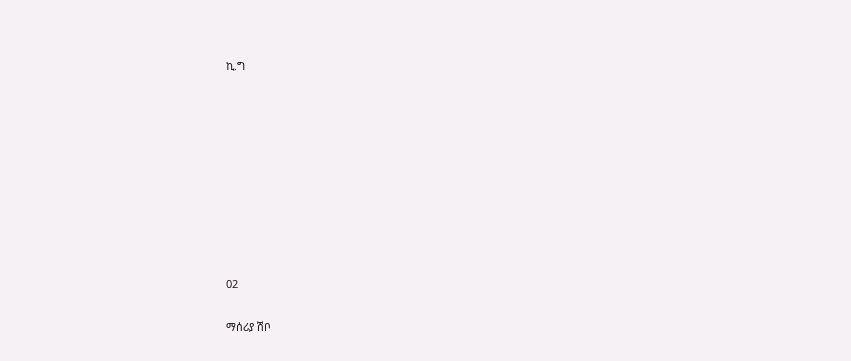ኪ.ግ









02

ማሰሪያ ሽቦ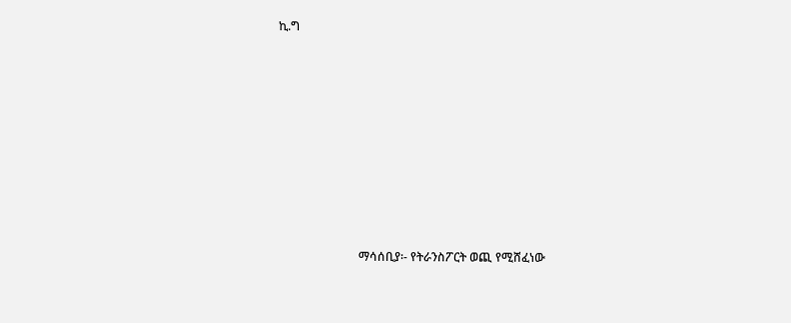ኪ.ግ











                           ማሳሰቢያ፡- የትራንስፖርት ወጪ የሚሸፈነው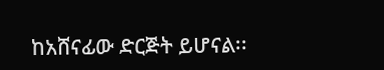ከአሸናፊው ድርጅት ይሆናል፡፡